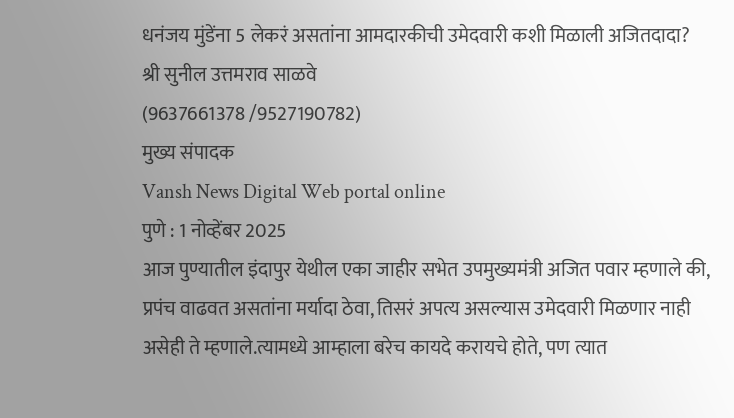धनंजय मुंडेंना 5 लेकरं असतांना आमदारकीची उमेदवारी कशी मिळाली अजितदादा?
श्री सुनील उत्तमराव साळवे
(9637661378 /9527190782)
मुख्य संपादक
Vansh News Digital Web portal online
पुणे : 1 नोव्हेंबर 2025
आज पुण्यातील इंदापुर येथील एका जाहीर सभेत उपमुख्यमंत्री अजित पवार म्हणाले की, प्रपंच वाढवत असतांना मर्यादा ठेवा, तिसरं अपत्य असल्यास उमेदवारी मिळणार नाही असेही ते म्हणाले.त्यामध्ये आम्हाला बरेच कायदे करायचे होते, पण त्यात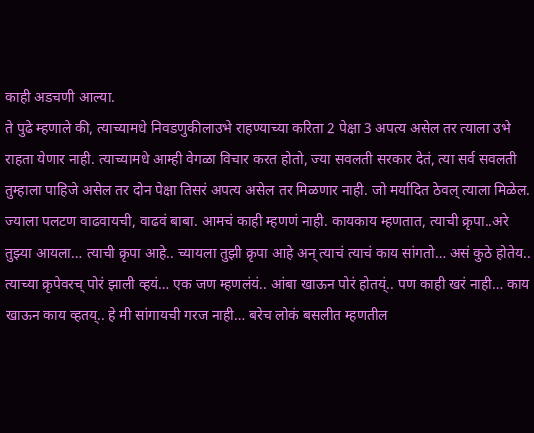काही अडचणी आल्या.
ते पुढे म्हणाले की, त्याच्यामधे निवडणुकीलाउभे राहण्याच्या करिता 2 पेक्षा 3 अपत्य असेल तर त्याला उभे राहता येणार नाही. त्याच्यामधे आम्ही वेगळा विचार करत होतो, ज्या सवलती सरकार देतं, त्या सर्व सवलती तुम्हाला पाहिजे असेल तर दोन पेक्षा तिसरं अपत्य असेल तर मिळणार नाही. जो मर्यादित ठेवल् त्याला मिळेल. ज्याला पलटण वाढवायची, वाढवं बाबा. आमचं काही म्हणणं नाही. कायकाय म्हणतात, त्याची क्रृपा..अरे तुझ्या आयला… त्याची क्रृपा आहे.. च्यायला तुझी क्रृपा आहे अन् त्याचं त्याचं काय सांगतो… असं कुठे होतेय.. त्याच्या क्रृपेवरच् पोरं झाली व्हयं… एक जण म्हणलंयं.. आंबा खाऊन पोरं होतय्ं.. पण काही खरं नाही… काय खाऊन काय व्हतय्.. हे मी सांगायची गरज नाही… बरेच लोकं बसलीत म्हणतील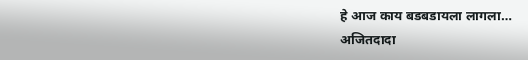हे आज काय बडबडायला लागला…
अजितदादा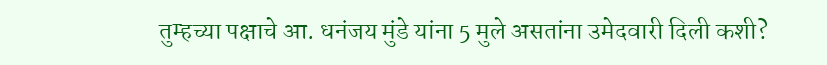तुम्हच्या पक्षाचे आ. धनंजय मुंडे यांना 5 मुले असतांना उमेदवारी दिली कशी?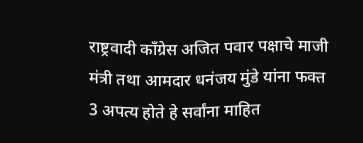राष्ट्रवादी काँग्रेस अजित पवार पक्षाचे माजी मंत्री तथा आमदार धनंजय मुंडे यांना फक्त 3 अपत्य होते हे सर्वांना माहित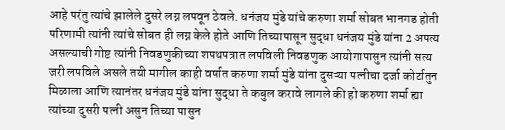आहे परंतु त्यांचे झालेले दुसरे लग्न लपवून ठेवले. धनंजय मुंडे यांचे करुणा शर्मा सोबत भानगड होती परिणामी त्यांनी त्यांचे सोबत ही लग्न केले होते आणि तिच्यापासून सुद्धा धनंजय मुंडे यांना 2 अपत्य असल्याची गोष्ट त्यांनी निवडणुकीच्या शपथपत्रात लपविली निवडणुक आयोगापासुन त्यांनी सत्य जरी लपविले असले तयी मागील काही वर्षात करुणा शर्मा मुंडे यांना दुसऱ्या पत्नीचा दर्जा कोर्टातुन मिळाला आणि त्यानंतर धनंजय मुंडे यांना सुद्धा ते कबुल करावे लागले की हो करुणा शर्मा ह्या त्यांच्या दुसरी पत्नी असुन तिच्या पासुन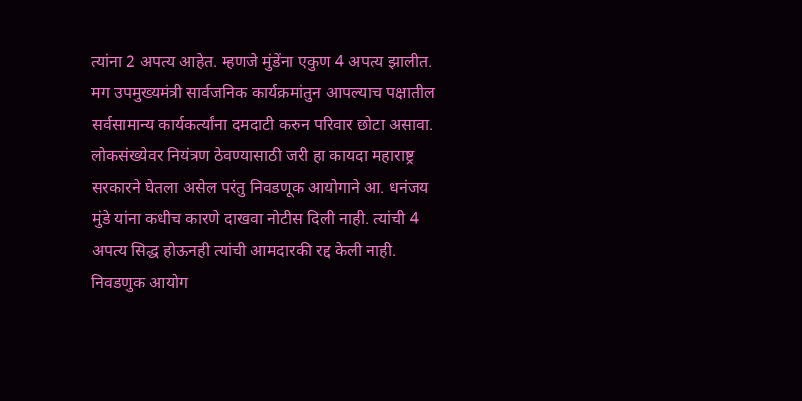त्यांना 2 अपत्य आहेत. म्हणजे मुंडेंना एकुण 4 अपत्य झालीत. मग उपमुख्यमंत्री सार्वजनिक कार्यक्रमांतुन आपल्याच पक्षातील सर्वसामान्य कार्यकर्त्यांना दमदाटी करुन परिवार छोटा असावा. लोकसंख्येवर नियंत्रण ठेवण्यासाठी जरी हा कायदा महाराष्ट्र सरकारने घेतला असेल परंतु निवडणूक आयोगाने आ. धनंजय मुंडे यांना कधीच कारणे दाखवा नोटीस दिली नाही. त्यांची 4 अपत्य सिद्ध होऊनही त्यांची आमदारकी रद्द केली नाही. निवडणुक आयोग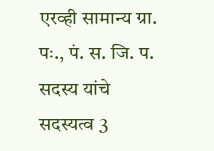एरव्ही सामान्य ग्रा. पः., पं. स. जि. प. सदस्य यांचे सदस्यत्व 3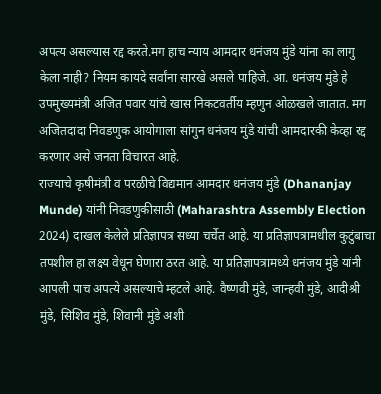अपत्य असल्यास रद्द करते.मग हाच न्याय आमदार धनंजय मुंडे यांना का लागु केला नाही? नियम कायदे सर्वांना सारखे असले पाहिजे. आ. धनंजय मुंडे हे उपमुख्यमंत्री अजित पवार यांचे खास निकटवर्तीय म्हणुन ओळखले जातात. मग अजितदादा निवडणुक आयोगाला सांगुन धनंजय मुंडे यांची आमदारकी केव्हा रद्द करणार असे जनता विचारत आहे.
राज्याचे कृषीमंत्री व परळीचे विद्यमान आमदार धनंजय मुंडे (Dhananjay Munde) यांनी निवडणुकीसाठी (Maharashtra Assembly Election 2024) दाखल केलेले प्रतिज्ञापत्र सध्या चर्चेत आहे. या प्रतिज्ञापत्रामधील कुटुंबाचा तपशील हा लक्ष्य वेधून घेणारा ठरत आहे. या प्रतिज्ञापत्रामध्ये धनंजय मुंडे यांनी आपली पाच अपत्ये असल्याचे म्हटले आहे. वैष्णवी मुंडे, जान्हवी मुंडे, आदीश्री मुंडे, सिशिव मुंडे, शिवानी मुंडे अशी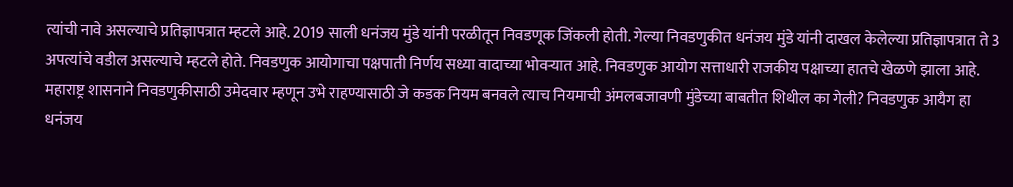त्यांची नावे असल्याचे प्रतिज्ञापत्रात म्हटले आहे. 2019 साली धनंजय मुंडे यांनी परळीतून निवडणूक जिंकली होती. गेल्या निवडणुकीत धनंजय मुंडे यांनी दाखल केलेल्या प्रतिज्ञापत्रात ते 3 अपत्यांचे वडील असल्याचे म्हटले होते. निवडणुक आयोगाचा पक्षपाती निर्णय सध्या वादाच्या भोवऱ्यात आहे. निवडणुक आयोग सत्ताधारी राजकीय पक्षाच्या हातचे खेळणे झाला आहे. महाराष्ट्र शासनाने निवडणुकीसाठी उमेदवार म्हणून उभे राहण्यासाठी जे कडक नियम बनवले त्याच नियमाची अंमलबजावणी मुंडेच्या बाबतीत शिथील का गेली? निवडणुक आयैग हा धनंजय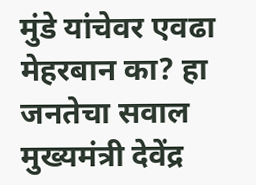मुंडे यांचेवर एवढा मेहरबान का? हा जनतेचा सवाल मुख्यमंत्री देवेंद्र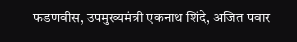फडणवीस, उपमुख्यमंत्री एकनाथ शिंदे, अजित पवार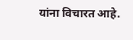यांना विचारत आहे.